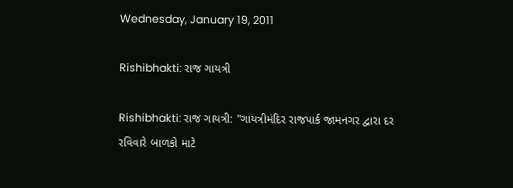Wednesday, January 19, 2011

Rishibhakti: રાજ ગાયત્રી

Rishibhakti: રાજ ગાયત્રી: "ગાયત્રીમંદિર રાજપાર્ક જામનગર દ્વારા દર રવિવારે બાળકો માટે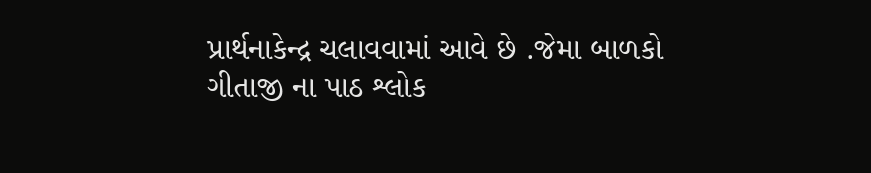પ્રાર્થનાકેન્દ્ર ચલાવવામાં આવે છે .જેમા બાળકો ગીતાજી ના પાઠ શ્લોક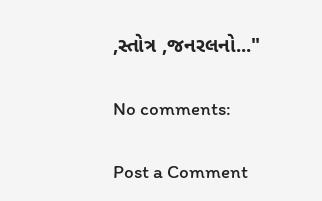,સ્તોત્ર ,જનરલનો..."

No comments:

Post a Comment